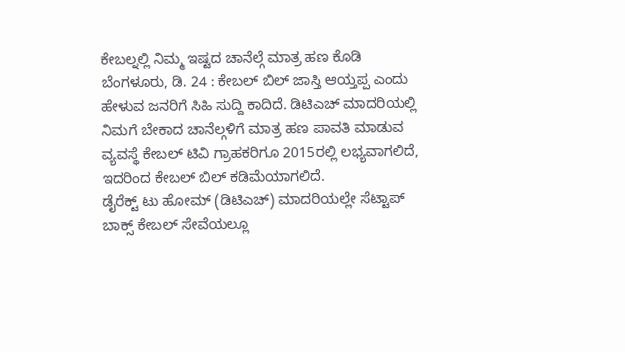ಕೇಬಲ್ನಲ್ಲಿ ನಿಮ್ಮ ಇಷ್ಟದ ಚಾನೆಲ್ಗೆ ಮಾತ್ರ ಹಣ ಕೊಡಿ
ಬೆಂಗಳೂರು, ಡಿ. 24 : ಕೇಬಲ್ ಬಿಲ್ ಜಾಸ್ತಿ ಆಯ್ತಪ್ಪ ಎಂದು ಹೇಳುವ ಜನರಿಗೆ ಸಿಹಿ ಸುದ್ದಿ ಕಾದಿದೆ. ಡಿಟಿಎಚ್ ಮಾದರಿಯಲ್ಲಿ ನಿಮಗೆ ಬೇಕಾದ ಚಾನೆಲ್ಗಳಿಗೆ ಮಾತ್ರ ಹಣ ಪಾವತಿ ಮಾಡುವ ವ್ಯವಸ್ಥೆ ಕೇಬಲ್ ಟಿವಿ ಗ್ರಾಹಕರಿಗೂ 2015ರಲ್ಲಿ ಲಭ್ಯವಾಗಲಿದೆ, ಇದರಿಂದ ಕೇಬಲ್ ಬಿಲ್ ಕಡಿಮೆಯಾಗಲಿದೆ.
ಡೈರೆಕ್ಟ್ ಟು ಹೋಮ್ (ಡಿಟಿಎಚ್) ಮಾದರಿಯಲ್ಲೇ ಸೆಟ್ಟಾಪ್ ಬಾಕ್ಸ್ ಕೇಬಲ್ ಸೇವೆಯಲ್ಲೂ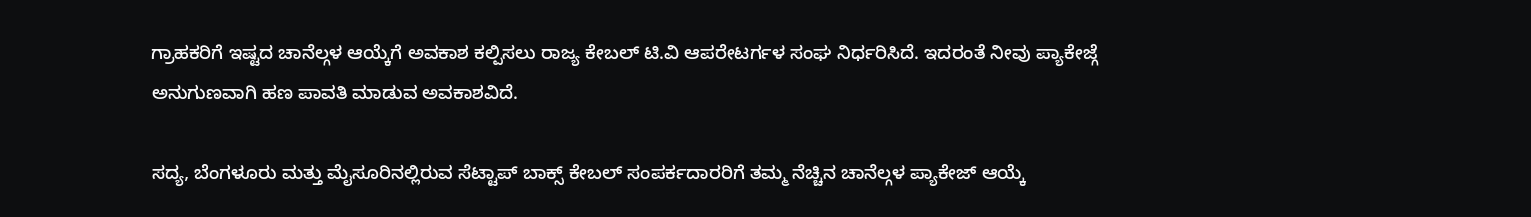ಗ್ರಾಹಕರಿಗೆ ಇಷ್ಟದ ಚಾನೆಲ್ಗಳ ಆಯ್ಕೆಗೆ ಅವಕಾಶ ಕಲ್ಪಿಸಲು ರಾಜ್ಯ ಕೇಬಲ್ ಟಿ.ವಿ ಆಪರೇಟರ್ಗಳ ಸಂಘ ನಿರ್ಧರಿಸಿದೆ. ಇದರಂತೆ ನೀವು ಪ್ಯಾಕೇಜ್ಗೆ ಅನುಗುಣವಾಗಿ ಹಣ ಪಾವತಿ ಮಾಡುವ ಅವಕಾಶವಿದೆ.

ಸದ್ಯ, ಬೆಂಗಳೂರು ಮತ್ತು ಮೈಸೂರಿನಲ್ಲಿರುವ ಸೆಟ್ಟಾಪ್ ಬಾಕ್ಸ್ ಕೇಬಲ್ ಸಂಪರ್ಕದಾರರಿಗೆ ತಮ್ಮ ನೆಚ್ಚಿನ ಚಾನೆಲ್ಗಳ ಪ್ಯಾಕೇಜ್ ಆಯ್ಕೆ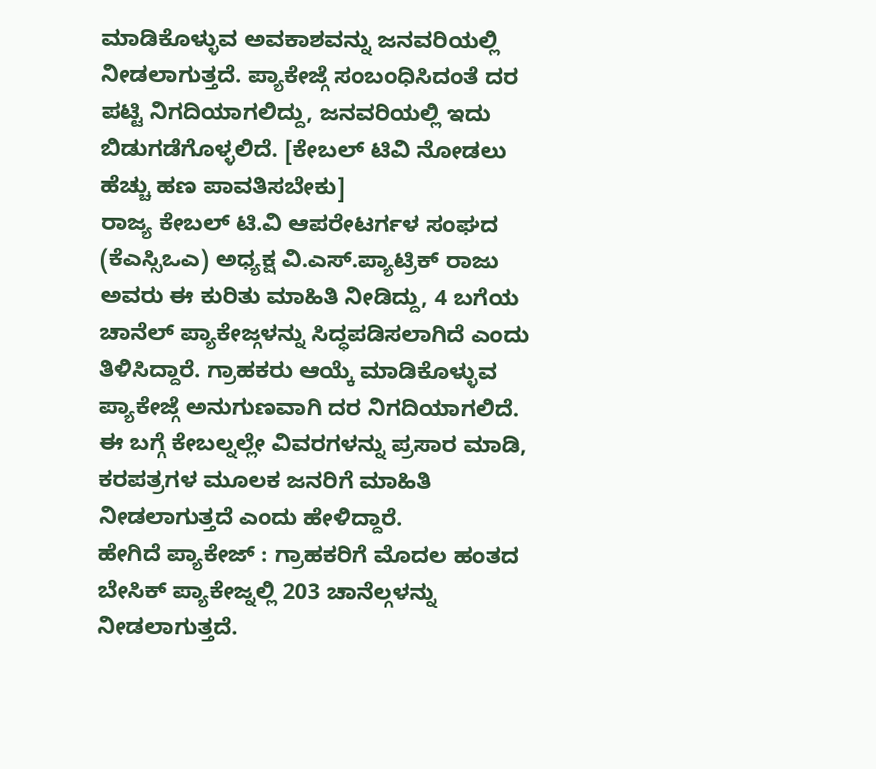ಮಾಡಿಕೊಳ್ಳುವ ಅವಕಾಶವನ್ನು ಜನವರಿಯಲ್ಲಿ ನೀಡಲಾಗುತ್ತದೆ. ಪ್ಯಾಕೇಜ್ಗೆ ಸಂಬಂಧಿಸಿದಂತೆ ದರ ಪಟ್ಟಿ ನಿಗದಿಯಾಗಲಿದ್ದು, ಜನವರಿಯಲ್ಲಿ ಇದು ಬಿಡುಗಡೆಗೊಳ್ಳಲಿದೆ. [ಕೇಬಲ್ ಟಿವಿ ನೋಡಲು ಹೆಚ್ಚು ಹಣ ಪಾವತಿಸಬೇಕು]
ರಾಜ್ಯ ಕೇಬಲ್ ಟಿ.ವಿ ಆಪರೇಟರ್ಗಳ ಸಂಘದ (ಕೆಎಸ್ಸಿಒಎ) ಅಧ್ಯಕ್ಷ ವಿ.ಎಸ್.ಪ್ಯಾಟ್ರಿಕ್ ರಾಜು ಅವರು ಈ ಕುರಿತು ಮಾಹಿತಿ ನೀಡಿದ್ದು, 4 ಬಗೆಯ ಚಾನೆಲ್ ಪ್ಯಾಕೇಜ್ಗಳನ್ನು ಸಿದ್ಧಪಡಿಸಲಾಗಿದೆ ಎಂದು ತಿಳಿಸಿದ್ದಾರೆ. ಗ್ರಾಹಕರು ಆಯ್ಕೆ ಮಾಡಿಕೊಳ್ಳುವ ಪ್ಯಾಕೇಜ್ಗೆ ಅನುಗುಣವಾಗಿ ದರ ನಿಗದಿಯಾಗಲಿದೆ. ಈ ಬಗ್ಗೆ ಕೇಬಲ್ನಲ್ಲೇ ವಿವರಗಳನ್ನು ಪ್ರಸಾರ ಮಾಡಿ, ಕರಪತ್ರಗಳ ಮೂಲಕ ಜನರಿಗೆ ಮಾಹಿತಿ ನೀಡಲಾಗುತ್ತದೆ ಎಂದು ಹೇಳಿದ್ದಾರೆ.
ಹೇಗಿದೆ ಪ್ಯಾಕೇಜ್ : ಗ್ರಾಹಕರಿಗೆ ಮೊದಲ ಹಂತದ ಬೇಸಿಕ್ ಪ್ಯಾಕೇಜ್ನಲ್ಲಿ 203 ಚಾನೆಲ್ಗಳನ್ನು ನೀಡಲಾಗುತ್ತದೆ.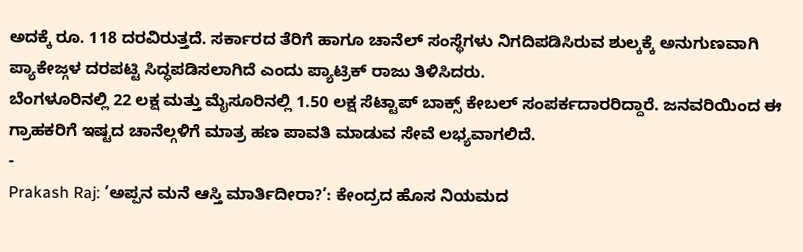ಅದಕ್ಕೆ ರೂ. 118 ದರವಿರುತ್ತದೆ. ಸರ್ಕಾರದ ತೆರಿಗೆ ಹಾಗೂ ಚಾನೆಲ್ ಸಂಸ್ಥೆಗಳು ನಿಗದಿಪಡಿಸಿರುವ ಶುಲ್ಕಕ್ಕೆ ಅನುಗುಣವಾಗಿ ಪ್ಯಾಕೇಜ್ಗಳ ದರಪಟ್ಟಿ ಸಿದ್ಧಪಡಿಸಲಾಗಿದೆ ಎಂದು ಪ್ಯಾಟ್ರಿಕ್ ರಾಜು ತಿಳಿಸಿದರು.
ಬೆಂಗಳೂರಿನಲ್ಲಿ 22 ಲಕ್ಷ ಮತ್ತು ಮೈಸೂರಿನಲ್ಲಿ 1.50 ಲಕ್ಷ ಸೆಟ್ಟಾಪ್ ಬಾಕ್ಸ್ ಕೇಬಲ್ ಸಂಪರ್ಕದಾರರಿದ್ದಾರೆ. ಜನವರಿಯಿಂದ ಈ ಗ್ರಾಹಕರಿಗೆ ಇಷ್ಟದ ಚಾನೆಲ್ಗಳಿಗೆ ಮಾತ್ರ ಹಣ ಪಾವತಿ ಮಾಡುವ ಸೇವೆ ಲಭ್ಯವಾಗಲಿದೆ.
-
Prakash Raj: ‘ಅಪ್ಪನ ಮನೆ ಆಸ್ತಿ ಮಾರ್ತಿದೀರಾ?’: ಕೇಂದ್ರದ ಹೊಸ ನಿಯಮದ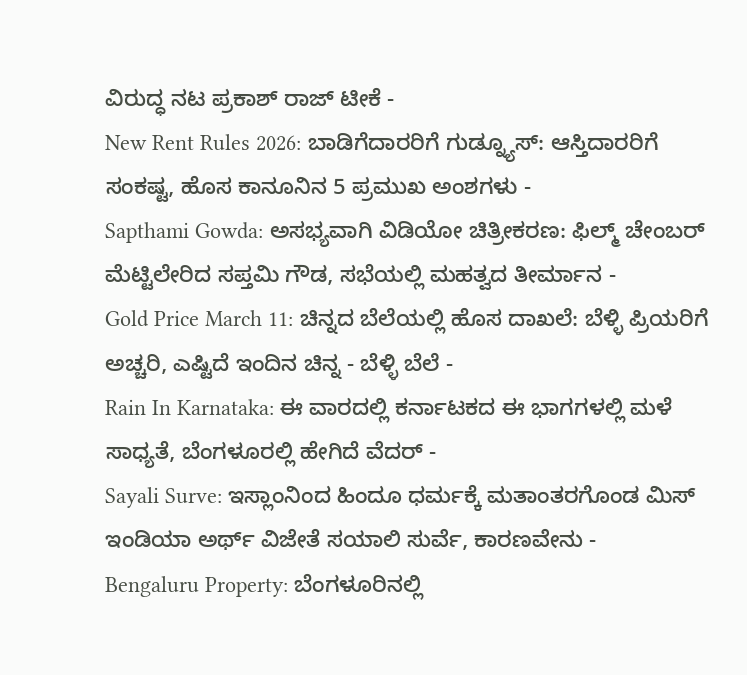ವಿರುದ್ಧ ನಟ ಪ್ರಕಾಶ್ ರಾಜ್ ಟೀಕೆ -
New Rent Rules 2026: ಬಾಡಿಗೆದಾರರಿಗೆ ಗುಡ್ನ್ಯೂಸ್: ಆಸ್ತಿದಾರರಿಗೆ ಸಂಕಷ್ಟ, ಹೊಸ ಕಾನೂನಿನ 5 ಪ್ರಮುಖ ಅಂಶಗಳು -
Sapthami Gowda: ಅಸಭ್ಯವಾಗಿ ವಿಡಿಯೋ ಚಿತ್ರೀಕರಣ: ಫಿಲ್ಮ್ ಚೇಂಬರ್ ಮೆಟ್ಟಿಲೇರಿದ ಸಪ್ತಮಿ ಗೌಡ, ಸಭೆಯಲ್ಲಿ ಮಹತ್ವದ ತೀರ್ಮಾನ -
Gold Price March 11: ಚಿನ್ನದ ಬೆಲೆಯಲ್ಲಿ ಹೊಸ ದಾಖಲೆ: ಬೆಳ್ಳಿ ಪ್ರಿಯರಿಗೆ ಅಚ್ಚರಿ, ಎಷ್ಟಿದೆ ಇಂದಿನ ಚಿನ್ನ - ಬೆಳ್ಳಿ ಬೆಲೆ -
Rain In Karnataka: ಈ ವಾರದಲ್ಲಿ ಕರ್ನಾಟಕದ ಈ ಭಾಗಗಳಲ್ಲಿ ಮಳೆ ಸಾಧ್ಯತೆ, ಬೆಂಗಳೂರಲ್ಲಿ ಹೇಗಿದೆ ವೆದರ್ -
Sayali Surve: ಇಸ್ಲಾಂನಿಂದ ಹಿಂದೂ ಧರ್ಮಕ್ಕೆ ಮತಾಂತರಗೊಂಡ ಮಿಸ್ ಇಂಡಿಯಾ ಅರ್ಥ್ ವಿಜೇತೆ ಸಯಾಲಿ ಸುರ್ವೆ, ಕಾರಣವೇನು -
Bengaluru Property: ಬೆಂಗಳೂರಿನಲ್ಲಿ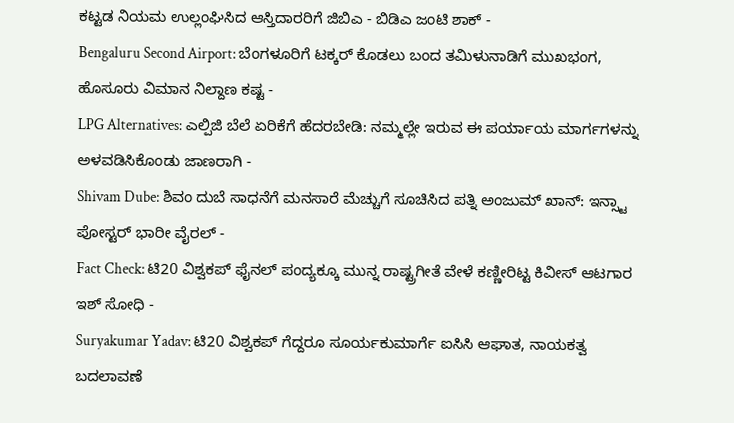ಕಟ್ಟಡ ನಿಯಮ ಉಲ್ಲಂಘಿಸಿದ ಆಸ್ತಿದಾರರಿಗೆ ಜಿಬಿಎ - ಬಿಡಿಎ ಜಂಟಿ ಶಾಕ್ -
Bengaluru Second Airport: ಬೆಂಗಳೂರಿಗೆ ಟಕ್ಕರ್ ಕೊಡಲು ಬಂದ ತಮಿಳುನಾಡಿಗೆ ಮುಖಭಂಗ, ಹೊಸೂರು ವಿಮಾನ ನಿಲ್ದಾಣ ಕಷ್ಟ -
LPG Alternatives: ಎಲ್ಪಿಜಿ ಬೆಲೆ ಏರಿಕೆಗೆ ಹೆದರಬೇಡಿ: ನಮ್ಮಲ್ಲೇ ಇರುವ ಈ ಪರ್ಯಾಯ ಮಾರ್ಗಗಳನ್ನು ಅಳವಡಿಸಿಕೊಂಡು ಜಾಣರಾಗಿ -
Shivam Dube: ಶಿವಂ ದುಬೆ ಸಾಧನೆಗೆ ಮನಸಾರೆ ಮೆಚ್ಚುಗೆ ಸೂಚಿಸಿದ ಪತ್ನಿ ಅಂಜುಮ್ ಖಾನ್: ಇನ್ಸ್ಟಾ ಪೋಸ್ಟರ್ ಭಾರೀ ವೈರಲ್ -
Fact Check: ಟಿ20 ವಿಶ್ವಕಪ್ ಫೈನಲ್ ಪಂದ್ಯಕ್ಕೂ ಮುನ್ನ ರಾಷ್ಟ್ರಗೀತೆ ವೇಳೆ ಕಣ್ಣೀರಿಟ್ಟ ಕಿವೀಸ್ ಆಟಗಾರ ಇಶ್ ಸೋಧಿ -
Suryakumar Yadav: ಟಿ20 ವಿಶ್ವಕಪ್ ಗೆದ್ದರೂ ಸೂರ್ಯಕುಮಾರ್ಗೆ ಐಸಿಸಿ ಆಘಾತ, ನಾಯಕತ್ವ ಬದಲಾವಣೆ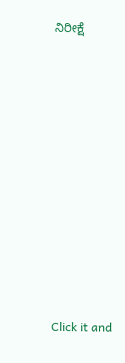ನಿರೀಕ್ಷೆ












Click it and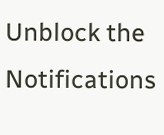Unblock the Notifications